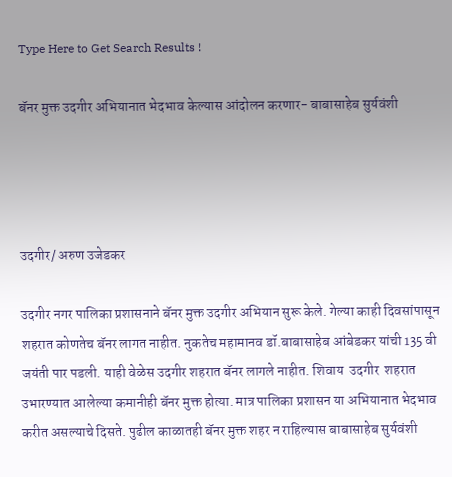Type Here to Get Search Results !

बॅनर मुक्त उदगीर अभियानात भेदभाव केल्यास आंदोलन करणार- बाबासाहेब सुर्यवंशी




उदगीर/ अरुण उजेडकर

उदगीर नगर पालिका प्रशासनाने बॅनर मुक्त उदगीर अभियान सुरू केले. गेल्या काही दिवसांपासून शहरात कोणतेच बॅनर लागत नाहीत. नुकतेच महामानव डॉ.बाबासाहेब आंबेडकर यांची 135 वी जयंती पार पडली. याही वेळेस उदगीर शहरात बॅनर लागले नाहीत. शिवाय  उदगीर  शहरात उभारण्यात आलेल्या कमानीही बॅनर मुक्त होत्या. मात्र पालिका प्रशासन या अभियानात भेदभाव करीत असल्याचे दिसते. पुढील काळातही बॅनर मुक्त शहर न राहिल्यास बाबासाहेब सुर्यवंशी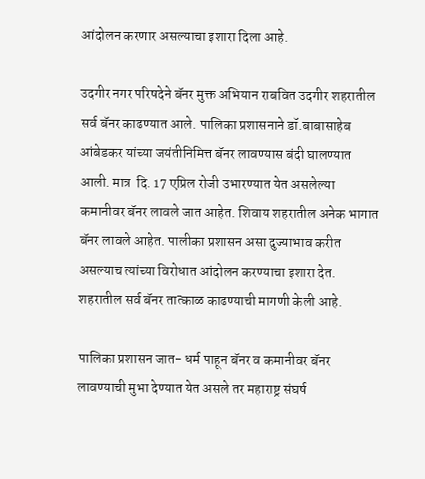आंदोलन करणार असल्याचा इशारा दिला आहे.

उदगीर नगर परिषदेने बॅनर मुक्त अभियान राबवित उदगीर शहरातील सर्व बॅनर काढण्यात आले. पालिका प्रशासनाने डॉ.बाबासाहेब आंबेडकर यांच्या जयंतीनिमित्त बॅनर लावण्यास बंदी घालण्यात आली. मात्र  दि. 17 एप्रिल रोजी उभारण्यात येत असलेल्या कमानीवर बॅनर लावले जात आहेत. शिवाय शहरातील अनेक भागात बॅनर लावले आहेत. पालीका प्रशासन असा दुज्याभाव करीत असल्याच त्यांच्या विरोधात आंदोलन करण्याचा इशारा देत. शहरातील सर्व बॅनर तात्काळ काढण्याची मागणी केली आहे.

पालिका प्रशासन जात- धर्म पाहून बॅनर व कमानीवर बॅनर लावण्याची मुभा देण्यात येत असले तर महाराष्ट्र संघर्ष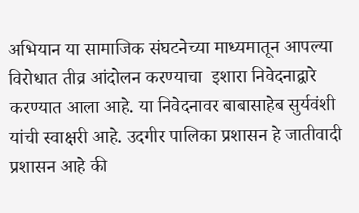अभियान या सामाजिक संघटनेच्या माध्यमातून आपल्या विरोधात तीव्र आंदोलन करण्याचा  इशारा निवेदनाद्वारे करण्यात आला आहे. या निवेदनावर बाबासाहेब सुर्यवंशी यांची स्वाक्षरी आहे. उदगीर पालिका प्रशासन हे जातीवादी प्रशासन आहे की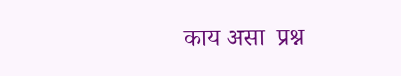काय असा  प्रश्न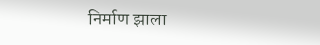निर्माण झाला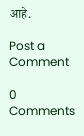आहे.

Post a Comment

0 Comments